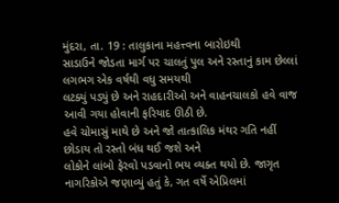મુંદરા, તા. 19 : તાલુકાના મહત્ત્વના બારોઇથી
સાડાઉને જોડતા માર્ગ પર ચાલતું પુલ અને રસ્તાનું કામ છેલ્લાં લગભગ એક વર્ષથી વધુ સમયથી
લટક્યું પડ્યું છે અને રાહદારીઓ અને વાહનચાલકો હવે વાજ આવી ગયા હોવાની ફરિયાદ ઊઠી છે.
હવે ચોમાસું માથે છે અને જો તાત્કાલિક મંથર ગતિ નહીં છોડાય તો રસ્તો બંધ થઈ જશે અને
લોકોને લાંબો ફેરવો પડવાનો ભય વ્યક્ત થયો છે. જાગૃત નાગરિકોએ જણાવ્યું હતું કે, ગત વર્ષે એપ્રિલમાં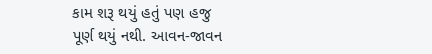કામ શરૂ થયું હતું પણ હજુ
પૂર્ણ થયું નથી. આવન-જાવન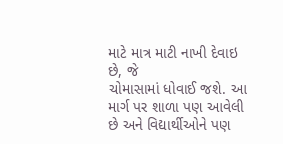માટે માત્ર માટી નાખી દેવાઇ છે, જે
ચોમાસામાં ધોવાઈ જશે. આ માર્ગ પર શાળા પણ આવેલી છે અને વિદ્યાર્થીઓને પણ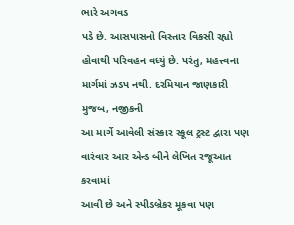ભારે અગવડ
પડે છે. આસપાસનો વિસ્તાર વિકસી રહ્યો હોવાથી પરિવહન વધ્યું છે. પરંતુ, મહત્ત્વના માર્ગમાં ઝડપ નથી. દરમિયાન જાણકારી મુજબ, નજીકની
આ માર્ગે આવેલી સંસ્કાર સ્કૂલ ટ્રસ્ટ દ્વારા પણ વારંવાર આર એન્ડ બીને લેખિત રજૂઆત કરવામાં
આવી છે અને સ્પીડબ્રેકર મૂકવા પણ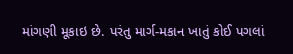માંગણી મૂકાઇ છે. પરંતુ માર્ગ-મકાન ખાતું કોઈ પગલાં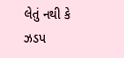લેતું નથી કે ઝડપ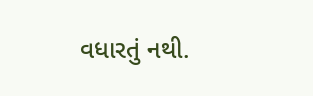વધારતું નથી.